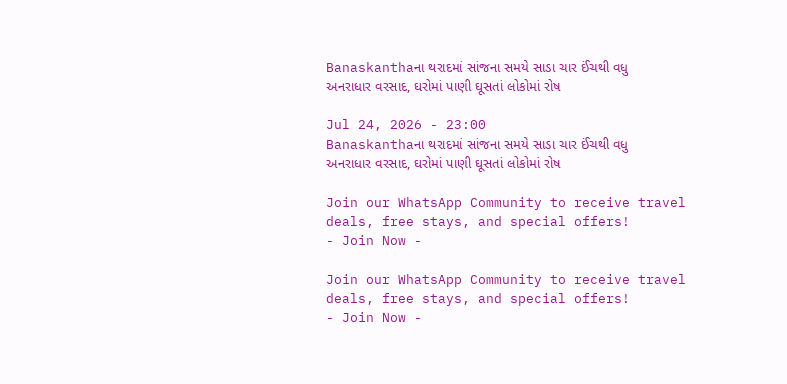Banaskanthaના થરાદમાં સાંજના સમયે સાડા ચાર ઈંચથી વધુ અનરાધાર વરસાદ, ઘરોમાં પાણી ઘૂસતાં લોકોમાં રોષ

Jul 24, 2026 - 23:00
Banaskanthaના થરાદમાં સાંજના સમયે સાડા ચાર ઈંચથી વધુ અનરાધાર વરસાદ, ઘરોમાં પાણી ઘૂસતાં લોકોમાં રોષ

Join our WhatsApp Community to receive travel deals, free stays, and special offers!
- Join Now -

Join our WhatsApp Community to receive travel deals, free stays, and special offers!
- Join Now -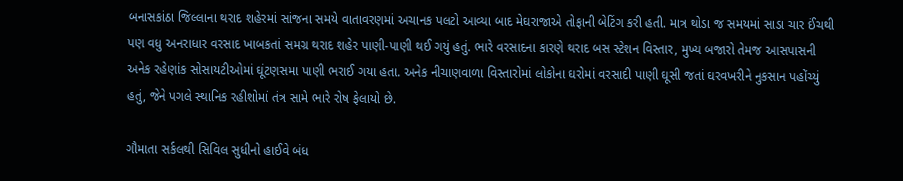બનાસકાંઠા જિલ્લાના થરાદ શહેરમાં સાંજના સમયે વાતાવરણમાં અચાનક પલટો આવ્યા બાદ મેઘરાજાએ તોફાની બેટિંગ કરી હતી. માત્ર થોડા જ સમયમાં સાડા ચાર ઈંચથી પણ વધુ અનરાધાર વરસાદ ખાબકતાં સમગ્ર થરાદ શહેર પાણી-પાણી થઈ ગયું હતું. ભારે વરસાદના કારણે થરાદ બસ સ્ટેશન વિસ્તાર, મુખ્ય બજારો તેમજ આસપાસની અનેક રહેણાંક સોસાયટીઓમાં ઘૂંટણસમા પાણી ભરાઈ ગયા હતા. અનેક નીચાણવાળા વિસ્તારોમાં લોકોના ઘરોમાં વરસાદી પાણી ઘૂસી જતાં ઘરવખરીને નુકસાન પહોંચ્યું હતું, જેને પગલે સ્થાનિક રહીશોમાં તંત્ર સામે ભારે રોષ ફેલાયો છે.

ગૌમાતા સર્કલથી સિવિલ સુધીનો હાઈવે બંધ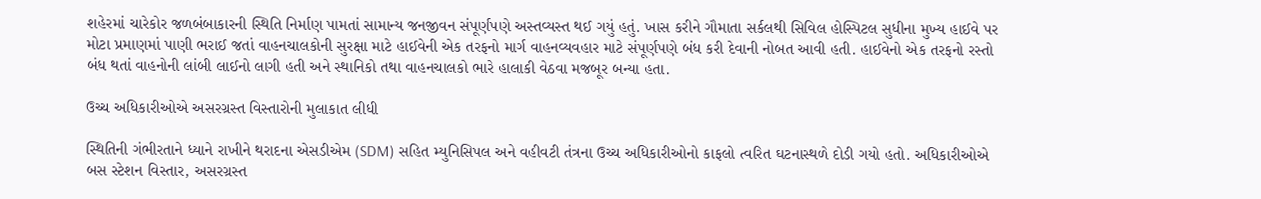શહેરમાં ચારેકોર જળબંબાકારની સ્થિતિ નિર્માણ પામતાં સામાન્ય જનજીવન સંપૂર્ણપણે અસ્તવ્યસ્ત થઈ ગયું હતું. ખાસ કરીને ગૌમાતા સર્કલથી સિવિલ હોસ્પિટલ સુધીના મુખ્ય હાઈવે પર મોટા પ્રમાણમાં પાણી ભરાઈ જતાં વાહનચાલકોની સુરક્ષા માટે હાઈવેની એક તરફનો માર્ગ વાહનવ્યવહાર માટે સંપૂર્ણપણે બંધ કરી દેવાની નોબત આવી હતી. હાઈવેનો એક તરફનો રસ્તો બંધ થતાં વાહનોની લાંબી લાઈનો લાગી હતી અને સ્થાનિકો તથા વાહનચાલકો ભારે હાલાકી વેઠવા મજબૂર બન્યા હતા.

ઉચ્ચ અધિકારીઓએ અસરગ્રસ્ત વિસ્તારોની મુલાકાત લીધી

સ્થિતિની ગંભીરતાને ધ્યાને રાખીને થરાદના એસડીએમ (SDM) સહિત મ્યુનિસિપલ અને વહીવટી તંત્રના ઉચ્ચ અધિકારીઓનો કાફલો ત્વરિત ઘટનાસ્થળે દોડી ગયો હતો. અધિકારીઓએ બસ સ્ટેશન વિસ્તાર, અસરગ્રસ્ત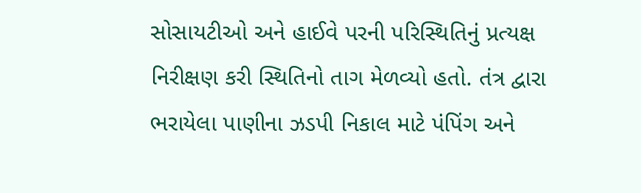સોસાયટીઓ અને હાઈવે પરની પરિસ્થિતિનું પ્રત્યક્ષ નિરીક્ષણ કરી સ્થિતિનો તાગ મેળવ્યો હતો. તંત્ર દ્વારા ભરાયેલા પાણીના ઝડપી નિકાલ માટે પંપિંગ અને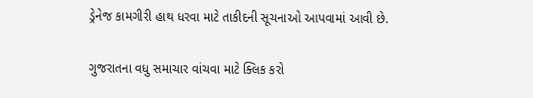ડ્રેનેજ કામગીરી હાથ ધરવા માટે તાકીદની સૂચનાઓ આપવામાં આવી છે.

ગુજરાતના વધુ સમાચાર વાંચવા માટે ક્લિક કરો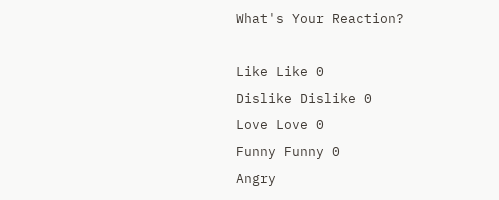What's Your Reaction?

Like Like 0
Dislike Dislike 0
Love Love 0
Funny Funny 0
Angry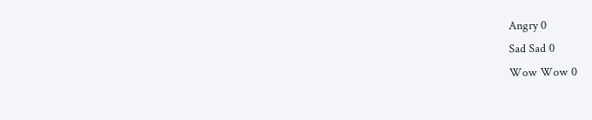Angry 0
Sad Sad 0
Wow Wow 0